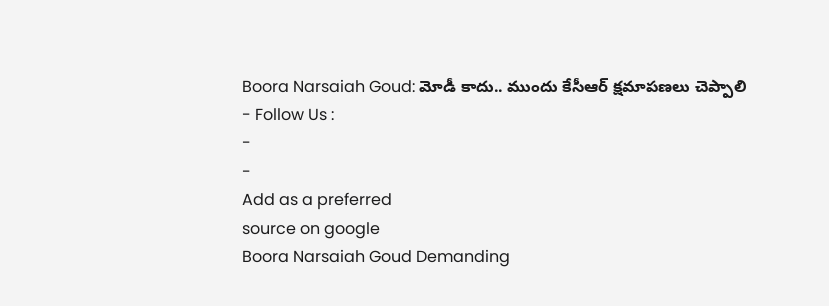Boora Narsaiah Goud: మోడీ కాదు.. ముందు కేసీఆర్ క్షమాపణలు చెప్పాలి
- Follow Us :
-
-
Add as a preferred
source on google
Boora Narsaiah Goud Demanding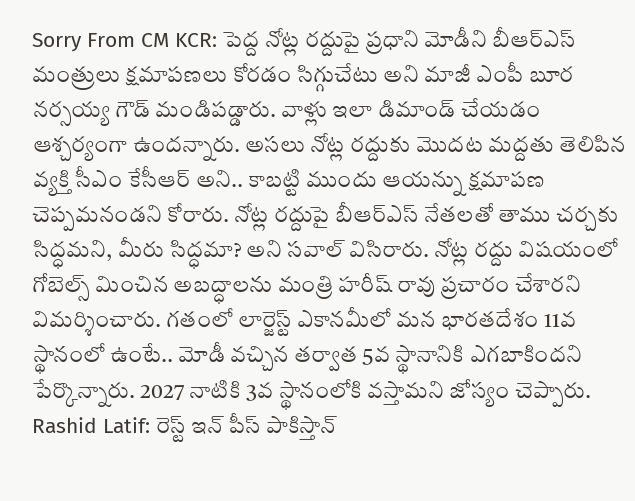Sorry From CM KCR: పెద్ద నోట్ల రద్దుపై ప్రధాని మోడీని బీఆర్ఎస్ మంత్రులు క్షమాపణలు కోరడం సిగ్గుచేటు అని మాజీ ఎంపీ బూర నర్సయ్య గౌడ్ మండిపడ్డారు. వాళ్లు ఇలా డిమాండ్ చేయడం ఆశ్చర్యంగా ఉందన్నారు. అసలు నోట్ల రద్దుకు మొదట మద్దతు తెలిపిన వ్యక్తి సీఎం కేసీఆర్ అని.. కాబట్టి ముందు ఆయన్ను క్షమాపణ చెప్పమనండని కోరారు. నోట్ల రద్దుపై బీఆర్ఎస్ నేతలతో తాము చర్చకు సిద్ధమని, మీరు సిద్ధమా? అని సవాల్ విసిరారు. నోట్ల రద్దు విషయంలో గోబెల్స్ మించిన అబద్ధాలను మంత్రి హరీష్ రావు ప్రచారం చేశారని విమర్శించారు. గతంలో లార్జెస్ట్ ఎకానమీలో మన భారతదేశం 11వ స్థానంలో ఉంటే.. మోడీ వచ్చిన తర్వాత 5వ స్థానానికి ఎగబాకిందని పేర్కొన్నారు. 2027 నాటికి 3వ స్థానంలోకి వస్తామని జోస్యం చెప్పారు.
Rashid Latif: రెస్ట్ ఇన్ పీస్ పాకిస్తాన్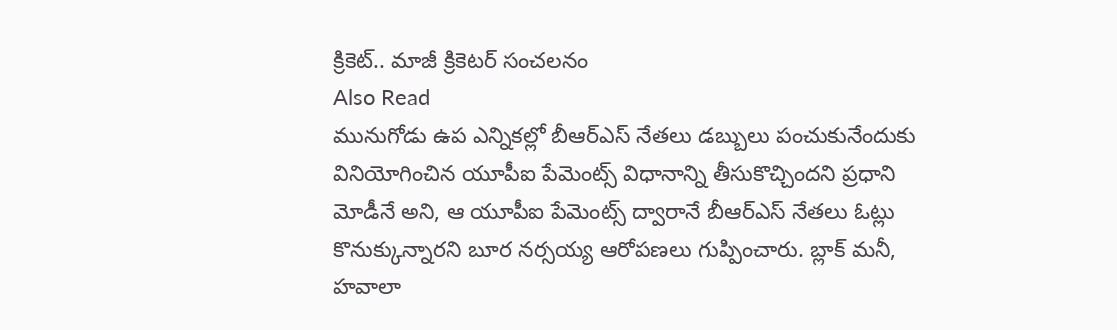క్రికెట్.. మాజీ క్రికెటర్ సంచలనం
Also Read
మునుగోడు ఉప ఎన్నికల్లో బీఆర్ఎస్ నేతలు డబ్బులు పంచుకునేందుకు వినియోగించిన యూపీఐ పేమెంట్స్ విధానాన్ని తీసుకొచ్చిందని ప్రధాని మోడీనే అని, ఆ యూపీఐ పేమెంట్స్ ద్వారానే బీఆర్ఎస్ నేతలు ఓట్లు కొనుక్కున్నారని బూర నర్సయ్య ఆరోపణలు గుప్పించారు. బ్లాక్ మనీ, హవాలా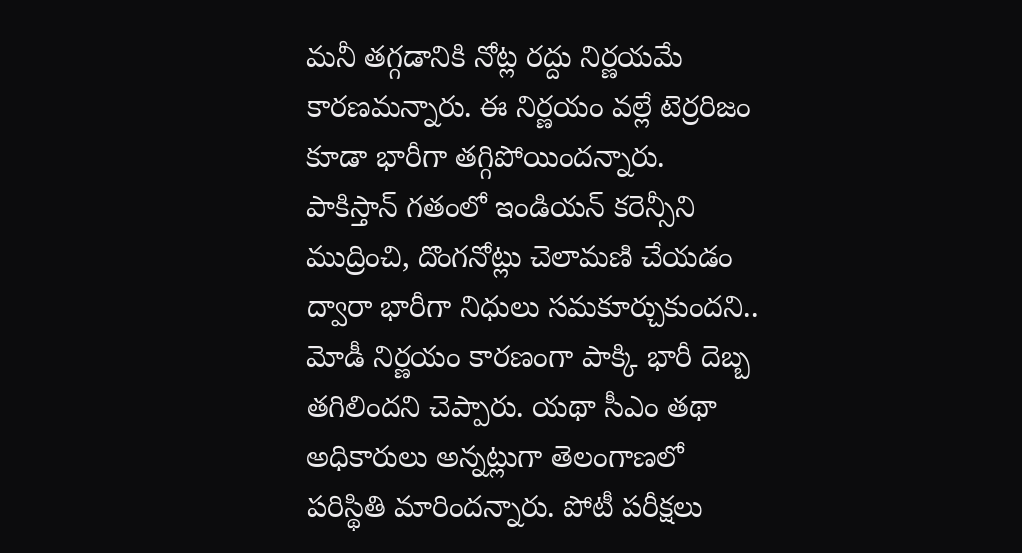మనీ తగ్గడానికి నోట్ల రద్దు నిర్ణయమే కారణమన్నారు. ఈ నిర్ణయం వల్లే టెర్రరిజం కూడా భారీగా తగ్గిపోయిందన్నారు. పాకిస్తాన్ గతంలో ఇండియన్ కరెన్సీని ముద్రించి, దొంగనోట్లు చెలామణి చేయడం ద్వారా భారీగా నిధులు సమకూర్చుకుందని.. మోడీ నిర్ణయం కారణంగా పాక్కి భారీ దెబ్బ తగిలిందని చెప్పారు. యథా సీఎం తథా అధికారులు అన్నట్లుగా తెలంగాణలో పరిస్థితి మారిందన్నారు. పోటీ పరీక్షలు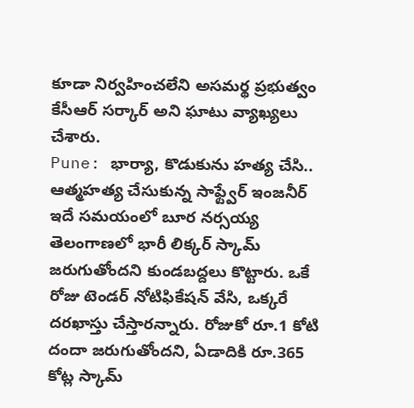కూడా నిర్వహించలేని అసమర్థ ప్రభుత్వం కేసీఆర్ సర్కార్ అని ఘాటు వ్యాఖ్యలు చేశారు.
Pune: భార్యా, కొడుకును హత్య చేసి.. ఆత్మహత్య చేసుకున్న సాఫ్ట్వేర్ ఇంజనీర్
ఇదే సమయంలో బూర నర్సయ్య తెలంగాణలో భారీ లిక్కర్ స్కామ్ జరుగుతోందని కుండబద్దలు కొట్టారు. ఒకే రోజు టెండర్ నోటిఫికేషన్ వేసి, ఒక్కరే దరఖాస్తు చేస్తారన్నారు. రోజుకో రూ.1 కోటి దందా జరుగుతోందని, ఏడాదికి రూ.365 కోట్ల స్కామ్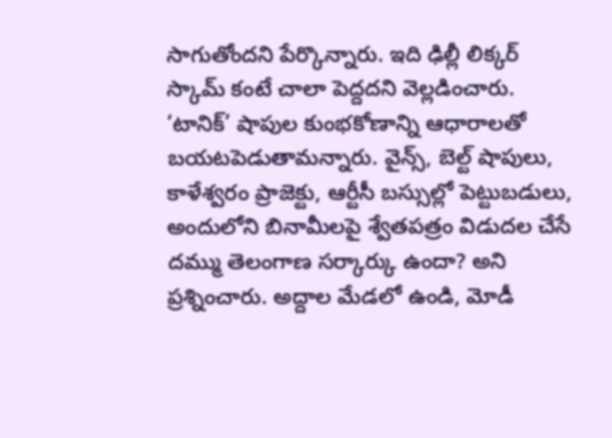సాగుతోందని పేర్కొన్నారు. ఇది ఢిల్లీ లిక్కర్ స్కామ్ కంటే చాలా పెద్దదని వెల్లడించారు. ‘టానిక్’ షాపుల కుంభకోణాన్ని ఆధారాలతో బయటపెడుతామన్నారు. వైన్స్, బెల్ట్ షాపులు, కాళేశ్వరం ప్రాజెక్టు, ఆర్టీసీ బస్సుల్లో పెట్టుబడులు, అందులోని బినామీలపై శ్వేతపత్రం విడుదల చేసే దమ్ము తెలంగాణ సర్కార్కు ఉందా? అని ప్రశ్నించారు. అద్దాల మేడలో ఉండి, మోడీ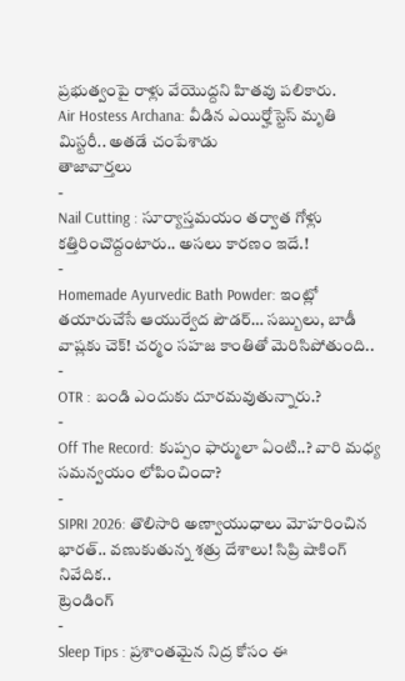ప్రభుత్వంపై రాళ్లు వేయొద్దని హితవు పలికారు.
Air Hostess Archana: వీడిన ఎయిర్హోస్టెస్ మృతి మిస్టరీ.. అతడే చంపేశాడు
తాజావార్తలు
-
Nail Cutting : సూర్యాస్తమయం తర్వాత గోళ్లు కత్తిరించొద్దంటారు.. అసలు కారణం ఇదే.!
-
Homemade Ayurvedic Bath Powder: ఇంట్లో తయారుచేసే ఆయుర్వేద పౌడర్… సబ్బులు, బాడీ వాష్లకు చెక్! చర్మం సహజ కాంతితో మెరిసిపోతుంది..
-
OTR : బండి ఎందుకు దూరమవుతున్నారు.?
-
Off The Record: కుప్పం ఫార్ములా ఏంటి..? వారి మధ్య సమన్వయం లోపించిందా?
-
SIPRI 2026: తొలిసారి అణ్వాయుధాలు మోహరించిన భారత్.. వణుకుతున్న శత్రు దేశాలు! సిప్రి షాకింగ్ నివేదిక..
ట్రెండింగ్
-
Sleep Tips : ప్రశాంతమైన నిద్ర కోసం ఈ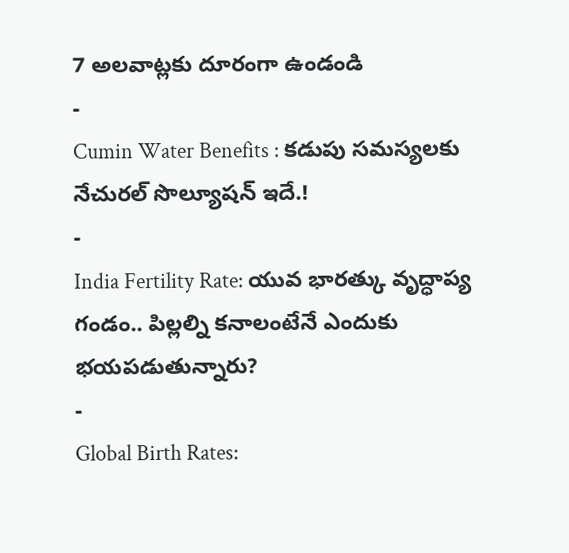7 అలవాట్లకు దూరంగా ఉండండి
-
Cumin Water Benefits : కడుపు సమస్యలకు నేచురల్ సొల్యూషన్ ఇదే.!
-
India Fertility Rate: యువ భారత్కు వృద్ధాప్య గండం.. పిల్లల్ని కనాలంటేనే ఎందుకు భయపడుతున్నారు?
-
Global Birth Rates: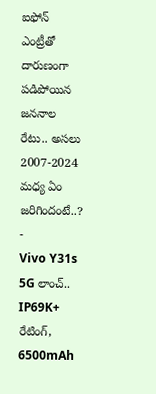ఐఫోన్ ఎంట్రీతో దారుణంగా పడిపోయిన జననాల రేటు.. అసలు 2007-2024 మధ్య ఏం జరిగిందంటే..?
-
Vivo Y31s 5G లాంచ్.. IP69K+ రేటింగ్, 6500mAh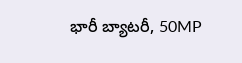భారీ బ్యాటరీ, 50MP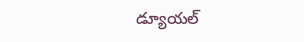డ్యూయల్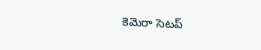కెమెరా సెటప్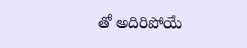తో అదిరిపోయే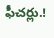ఫీచర్లు.!